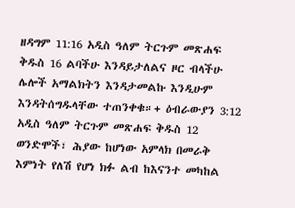ዘዳግም 11:16 አዲስ ዓለም ትርጉም መጽሐፍ ቅዱስ 16 ልባችሁ እንዳይታለልና ዞር ብላችሁ ሌሎች አማልክትን እንዳታመልኩ እንዲሁም እንዳትሰግዱላቸው ተጠንቀቁ።+ ዕብራውያን 3:12 አዲስ ዓለም ትርጉም መጽሐፍ ቅዱስ 12 ወንድሞች፣ ሕያው ከሆነው አምላክ በመራቅ እምነት የለሽ የሆነ ክፉ ልብ ከእናንተ መካከል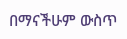በማናችሁም ውስጥ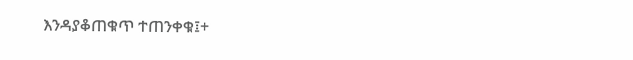እንዳያቆጠቁጥ ተጠንቀቁ፤+